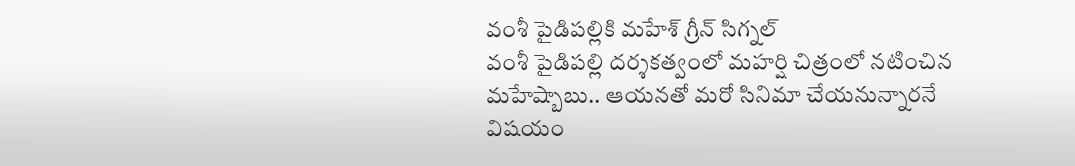వంశీ పైడిపల్లికి మహేశ్ గ్రీన్ సిగ్నల్
వంశీ పైడిపల్లి దర్శకత్వంలో మహర్షి చిత్రంలో నటించిన మహేష్బాబు.. ఆయనతో మరో సినిమా చేయనున్నారనే విషయం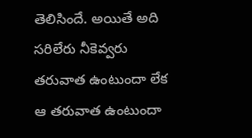తెలిసిందే. అయితే అది సరిలేరు నీకెవ్వరు తరువాత ఉంటుందా లేక ఆ తరువాత ఉంటుందా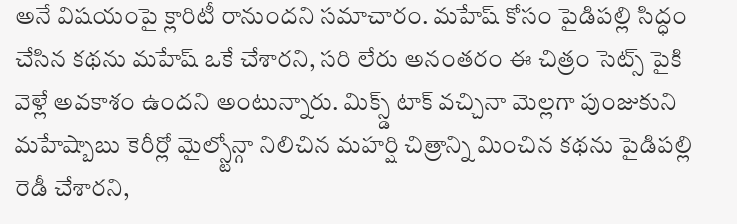అనే విషయంపై క్లారిటీ రానుందని సమాచారం. మహేష్ కోసం పైడిపల్లి సిద్ధం చేసిన కథను మహేష్ ఒకే చేశారని, సరి లేరు అనంతరం ఈ చిత్రం సెట్స్ పైకి వెళ్లే అవకాశం ఉందని అంటున్నారు. మిక్స్డ్ టాక్ వచ్చినా మెల్లగా పుంజుకుని మహేష్బాబు కెరీర్లో మైల్స్టోన్గా నిలిచిన మహర్షి చిత్రాన్ని మించిన కథను పైడిపల్లి రెడీ చేశారని,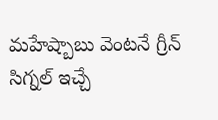మహేష్బాబు వెంటనే గ్రీన్ సిగ్నల్ ఇచ్చే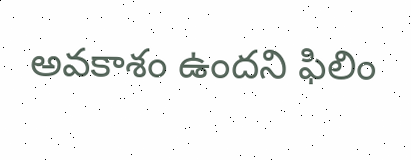అవకాశం ఉందని ఫిలిం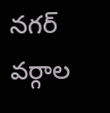నగర్ వర్గాల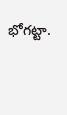భోగట్టా.